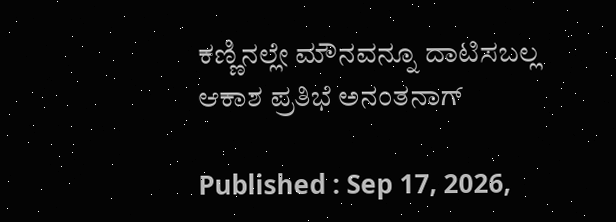ಕಣ್ಣಿನಲ್ಲೇ ಮೌನವನ್ನೂ ದಾಟಿಸಬಲ್ಲ ಆಕಾಶ ಪ್ರತಿಭೆ ಅನಂತನಾಗ್

Published : Sep 17, 2026,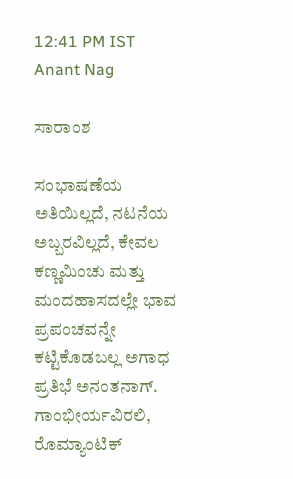12:41 PM IST
Anant Nag

ಸಾರಾಂಶ

ಸಂಭಾಷಣೆಯ ಅತಿಯಿಲ್ಲದೆ, ನಟನೆಯ ಅಬ್ಬರವಿಲ್ಲದೆ, ಕೇವಲ ಕಣ್ಣಮಿಂಚು ಮತ್ತು ಮಂದಹಾಸದಲ್ಲೇ ಭಾವ ಪ್ರಪಂಚವನ್ನೇ ಕಟ್ಟಿಕೊಡಬಲ್ಲ ಅಗಾಧ ಪ್ರತಿಭೆ ಅನಂತನಾಗ್. ಗಾಂಭೀರ್ಯವಿರಲಿ, ರೊಮ್ಯಾಂಟಿಕ್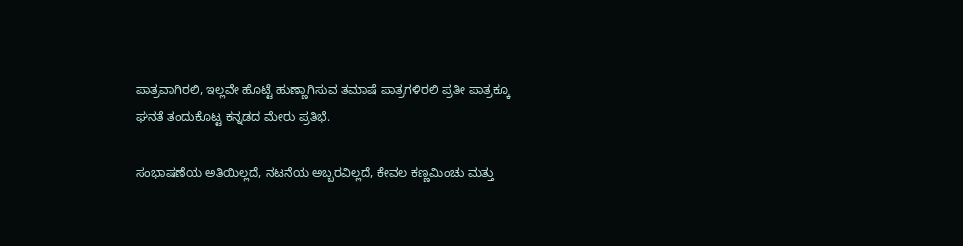ಪಾತ್ರವಾಗಿರಲಿ, ಇಲ್ಲವೇ ಹೊಟ್ಟೆ ಹುಣ್ಣಾಗಿಸುವ ತಮಾಷೆ ಪಾತ್ರಗಳಿರಲಿ ಪ್ರತೀ ಪಾತ್ರಕ್ಕೂ ಘನತೆ ತಂದುಕೊಟ್ಟ ಕನ್ನಡದ ಮೇರು ಪ್ರತಿಭೆ.

ಸಂಭಾಷಣೆಯ ಅತಿಯಿಲ್ಲದೆ, ನಟನೆಯ ಅಬ್ಬರವಿಲ್ಲದೆ, ಕೇವಲ ಕಣ್ಣಮಿಂಚು ಮತ್ತು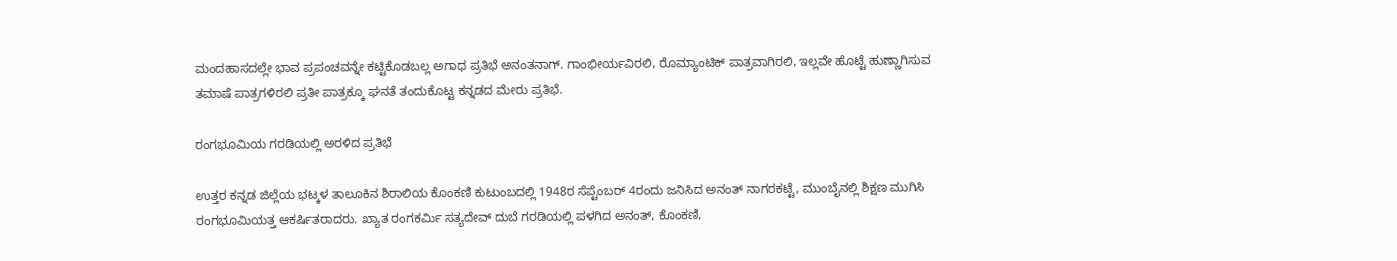ಮಂದಹಾಸದಲ್ಲೇ ಭಾವ ಪ್ರಪಂಚವನ್ನೇ ಕಟ್ಟಿಕೊಡಬಲ್ಲ ಅಗಾಧ ಪ್ರತಿಭೆ ಅನಂತನಾಗ್. ಗಾಂಭೀರ್ಯವಿರಲಿ, ರೊಮ್ಯಾಂಟಿಕ್ ಪಾತ್ರವಾಗಿರಲಿ, ಇಲ್ಲವೇ ಹೊಟ್ಟೆ ಹುಣ್ಣಾಗಿಸುವ ತಮಾಷೆ ಪಾತ್ರಗಳಿರಲಿ ಪ್ರತೀ ಪಾತ್ರಕ್ಕೂ ಘನತೆ ತಂದುಕೊಟ್ಟ ಕನ್ನಡದ ಮೇರು ಪ್ರತಿಭೆ.

ರಂಗಭೂಮಿಯ ಗರಡಿಯಲ್ಲಿ ಅರಳಿದ ಪ್ರತಿಭೆ

ಉತ್ತರ ಕನ್ನಡ ಜಿಲ್ಲೆಯ ಭಟ್ಕಳ ತಾಲೂಕಿನ ಶಿರಾಲಿಯ ಕೊಂಕಣಿ ಕುಟುಂಬದಲ್ಲಿ 1948ರ ಸೆಪ್ಟೆಂಬರ್ 4ರಂದು ಜನಿಸಿದ ಅನಂತ್ ನಾಗರಕಟ್ಟೆ, ಮುಂಬೈನಲ್ಲಿ ಶಿಕ್ಷಣ ಮುಗಿಸಿ ರಂಗಭೂಮಿಯತ್ತ ಆಕರ್ಷಿತರಾದರು. ಖ್ಯಾತ ರಂಗಕರ್ಮಿ ಸತ್ಯದೇವ್ ದುಬೆ ಗರಡಿಯಲ್ಲಿ ಪಳಗಿದ ಅನಂತ್, ಕೊಂಕಣಿ,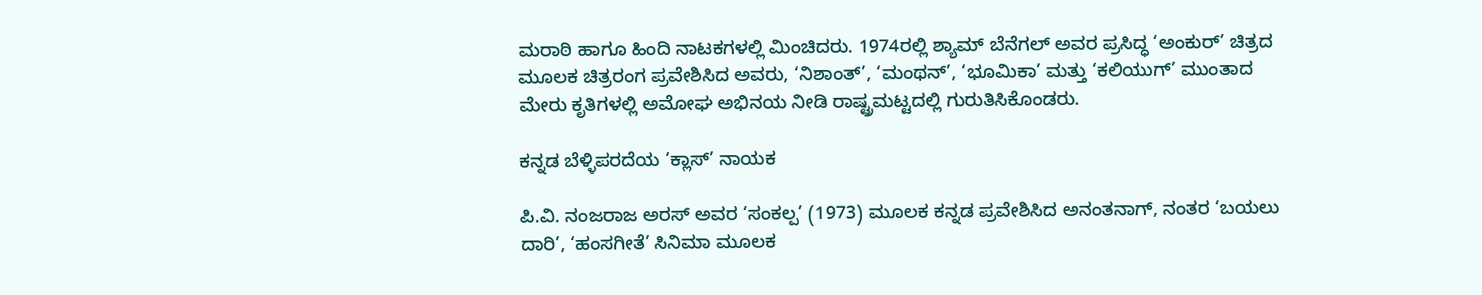ಮರಾಠಿ ಹಾಗೂ ಹಿಂದಿ ನಾಟಕಗಳಲ್ಲಿ ಮಿಂಚಿದರು. 1974ರಲ್ಲಿ ಶ್ಯಾಮ್ ಬೆನೆಗಲ್ ಅವರ ಪ್ರಸಿದ್ಧ ‘ಅಂಕುರ್’ ಚಿತ್ರದ ಮೂಲಕ ಚಿತ್ರರಂಗ ಪ್ರವೇಶಿಸಿದ ಅವರು, ‘ನಿಶಾಂತ್’, ‘ಮಂಥನ್’, ‘ಭೂಮಿಕಾ’ ಮತ್ತು ‘ಕಲಿಯುಗ್’ ಮುಂತಾದ ಮೇರು ಕೃತಿಗಳಲ್ಲಿ ಅಮೋಘ ಅಭಿನಯ ನೀಡಿ ರಾಷ್ಟ್ರಮಟ್ಟದಲ್ಲಿ ಗುರುತಿಸಿಕೊಂಡರು.

ಕನ್ನಡ ಬೆಳ್ಳಿಪರದೆಯ ‘ಕ್ಲಾಸ್’ ನಾಯಕ

ಪಿ.ವಿ. ನಂಜರಾಜ ಅರಸ್ ಅವರ ‘ಸಂಕಲ್ಪ’ (1973) ಮೂಲಕ ಕನ್ನಡ ಪ್ರವೇಶಿಸಿದ ಅನಂತನಾಗ್, ನಂತರ ‘ಬಯಲು ದಾರಿ’, ‘ಹಂಸಗೀತೆ’ ಸಿನಿಮಾ ಮೂಲಕ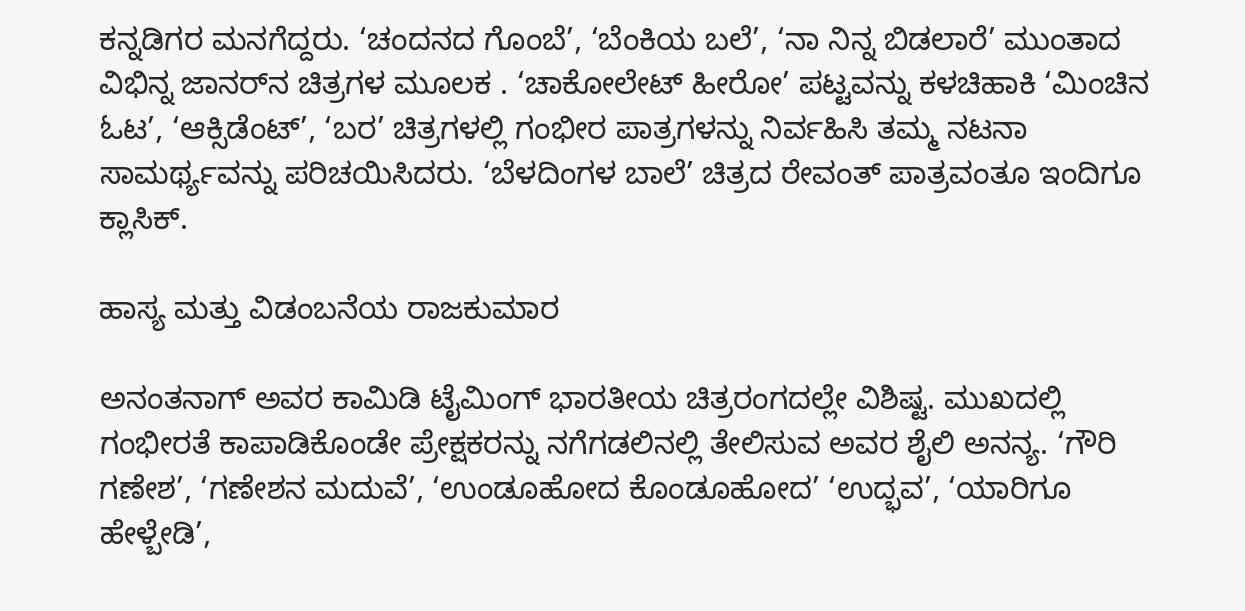ಕನ್ನಡಿಗರ ಮನಗೆದ್ದರು. ‘ಚಂದನದ ಗೊಂಬೆ’, ‘ಬೆಂಕಿಯ ಬಲೆ’, ‘ನಾ ನಿನ್ನ ಬಿಡಲಾರೆ’ ಮುಂತಾದ ವಿಭಿನ್ನ ಜಾನರ್‌ನ ಚಿತ್ರಗಳ ಮೂಲಕ . ‘ಚಾಕೋಲೇಟ್ ಹೀರೋ’ ಪಟ್ಟವನ್ನು ಕಳಚಿಹಾಕಿ ‘ಮಿಂಚಿನ ಓಟ’, ‘ಆಕ್ಸಿಡೆಂಟ್’, ‘ಬರ’ ಚಿತ್ರಗಳಲ್ಲಿ ಗಂಭೀರ ಪಾತ್ರಗಳನ್ನು ನಿರ್ವಹಿಸಿ ತಮ್ಮ ನಟನಾ ಸಾಮರ್ಥ್ಯವನ್ನು ಪರಿಚಯಿಸಿದರು. ‘ಬೆಳದಿಂಗಳ ಬಾಲೆ’ ಚಿತ್ರದ ರೇವಂತ್ ಪಾತ್ರವಂತೂ ಇಂದಿಗೂ ಕ್ಲಾಸಿಕ್.

ಹಾಸ್ಯ ಮತ್ತು ವಿಡಂಬನೆಯ ರಾಜಕುಮಾರ

ಅನಂತನಾಗ್ ಅವರ ಕಾಮಿಡಿ ಟೈಮಿಂಗ್ ಭಾರತೀಯ ಚಿತ್ರರಂಗದಲ್ಲೇ ವಿಶಿಷ್ಟ. ಮುಖದಲ್ಲಿ ಗಂಭೀರತೆ ಕಾಪಾಡಿಕೊಂಡೇ ಪ್ರೇಕ್ಷಕರನ್ನು ನಗೆಗಡಲಿನಲ್ಲಿ ತೇಲಿಸುವ ಅವರ ಶೈಲಿ ಅನನ್ಯ. ‘ಗೌರಿ ಗಣೇಶ’, ‘ಗಣೇಶನ ಮದುವೆ’, ‘ಉಂಡೂಹೋದ ಕೊಂಡೂಹೋದ’ ‘ಉದ್ಭವ’, ‘ಯಾರಿಗೂ ಹೇಳ್ಬೇಡಿ’,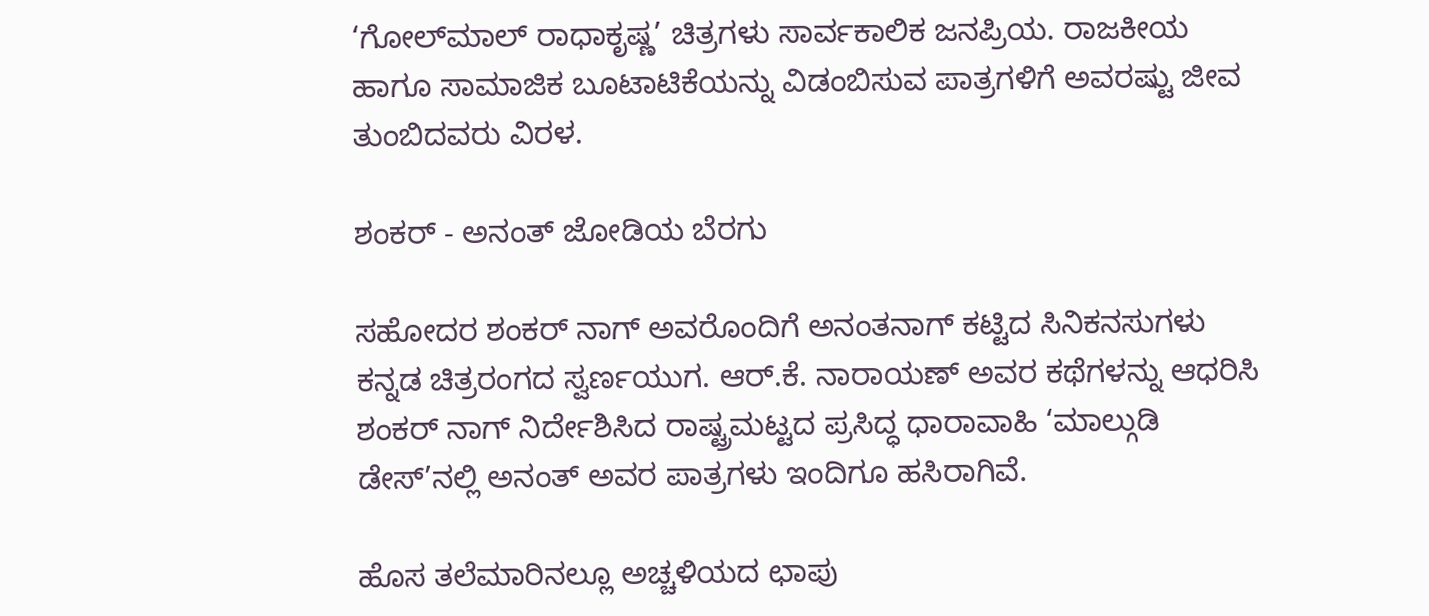‘ಗೋಲ್‌ಮಾಲ್ ರಾಧಾಕೃಷ್ಣ’ ಚಿತ್ರಗಳು ಸಾರ್ವಕಾಲಿಕ ಜನಪ್ರಿಯ. ರಾಜಕೀಯ ಹಾಗೂ ಸಾಮಾಜಿಕ ಬೂಟಾಟಿಕೆಯನ್ನು ವಿಡಂಬಿಸುವ ಪಾತ್ರಗಳಿಗೆ ಅವರಷ್ಟು ಜೀವ ತುಂಬಿದವರು ವಿರಳ.

ಶಂಕರ್ - ಅನಂತ್‌ ಜೋಡಿಯ ಬೆರಗು

ಸಹೋದರ ಶಂಕರ್ ನಾಗ್ ಅವರೊಂದಿಗೆ ಅನಂತನಾಗ್ ಕಟ್ಟಿದ ಸಿನಿಕನಸುಗಳು ಕನ್ನಡ ಚಿತ್ರರಂಗದ ಸ್ವರ್ಣಯುಗ. ಆರ್.ಕೆ. ನಾರಾಯಣ್ ಅವರ ಕಥೆಗಳನ್ನು ಆಧರಿಸಿ ಶಂಕರ್ ನಾಗ್ ನಿರ್ದೇಶಿಸಿದ ರಾಷ್ಟ್ರಮಟ್ಟದ ಪ್ರಸಿದ್ಧ ಧಾರಾವಾಹಿ ‘ಮಾಲ್ಗುಡಿ ಡೇಸ್’ನಲ್ಲಿ ಅನಂತ್ ಅವರ ಪಾತ್ರಗಳು ಇಂದಿಗೂ ಹಸಿರಾಗಿವೆ.

ಹೊಸ ತಲೆಮಾರಿನಲ್ಲೂ ಅಚ್ಚಳಿಯದ ಛಾಪು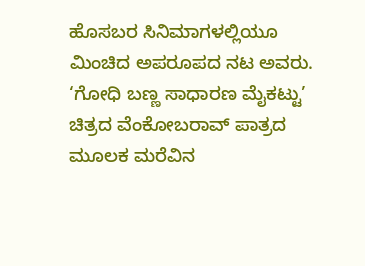ಹೊಸಬರ ಸಿನಿಮಾಗಳಲ್ಲಿಯೂ ಮಿಂಚಿದ ಅಪರೂಪದ ನಟ ಅವರು. ‘ಗೋಧಿ ಬಣ್ಣ ಸಾಧಾರಣ ಮೈಕಟ್ಟು’ ಚಿತ್ರದ ವೆಂಕೋಬರಾವ್ ಪಾತ್ರದ ಮೂಲಕ ಮರೆವಿನ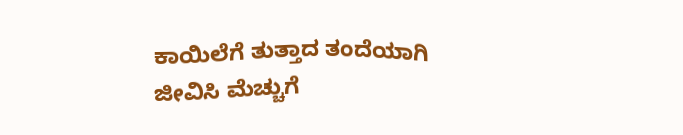ಕಾಯಿಲೆಗೆ ತುತ್ತಾದ ತಂದೆಯಾಗಿ ಜೀವಿಸಿ ಮೆಚ್ಚುಗೆ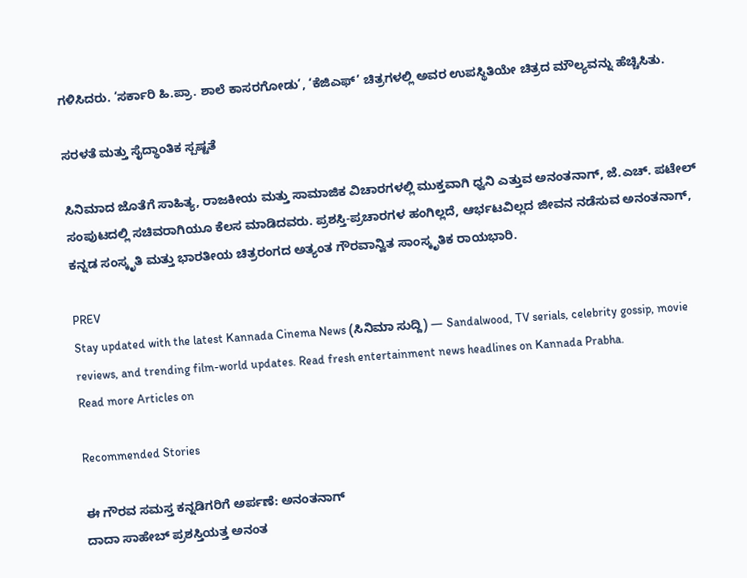ಗಳಿಸಿದರು. ‘ಸರ್ಕಾರಿ ಹಿ.ಪ್ರಾ. ಶಾಲೆ ಕಾಸರಗೋಡು’, ‘ಕೆಜಿಎಫ್’ ಚಿತ್ರಗಳಲ್ಲಿ ಅವರ ಉಪಸ್ಥಿತಿಯೇ ಚಿತ್ರದ ಮೌಲ್ಯವನ್ನು ಹೆಚ್ಚಿಸಿತು.

ಸರಳತೆ ಮತ್ತು ಸೈದ್ಧಾಂತಿಕ ಸ್ಪಷ್ಟತೆ

ಸಿನಿಮಾದ ಜೊತೆಗೆ ಸಾಹಿತ್ಯ, ರಾಜಕೀಯ ಮತ್ತು ಸಾಮಾಜಿಕ ವಿಚಾರಗಳಲ್ಲಿ ಮುಕ್ತವಾಗಿ ಧ್ವನಿ ಎತ್ತುವ ಅನಂತನಾಗ್, ಜೆ.ಎಚ್. ಪಟೇಲ್ ಸಂಪುಟದಲ್ಲಿ ಸಚಿವರಾಗಿಯೂ ಕೆಲಸ ಮಾಡಿದವರು. ಪ್ರಶಸ್ತಿ-ಪ್ರಚಾರಗಳ ಹಂಗಿಲ್ಲದೆ, ಆರ್ಭಟವಿಲ್ಲದ ಜೀವನ ನಡೆಸುವ ಅನಂತನಾಗ್, ಕನ್ನಡ ಸಂಸ್ಕೃತಿ ಮತ್ತು ಭಾರತೀಯ ಚಿತ್ರರಂಗದ ಅತ್ಯಂತ ಗೌರವಾನ್ವಿತ ಸಾಂಸ್ಕೃತಿಕ ರಾಯಭಾರಿ.

PREV
Stay updated with the latest Kannada Cinema News (ಸಿನಿಮಾ ಸುದ್ದಿ) — Sandalwood, TV serials, celebrity gossip, movie reviews, and trending film-world updates. Read fresh entertainment news headlines on Kannada Prabha.
Read more Articles on

Recommended Stories

ಈ ಗೌರವ ಸಮಸ್ತ ಕನ್ನಡಿಗರಿಗೆ ಅರ್ಪಣೆ: ಅನಂತನಾಗ್
ದಾದಾ ಸಾಹೇಬ್ ಪ್ರಶಸ್ತಿಯತ್ತ ಅನಂತ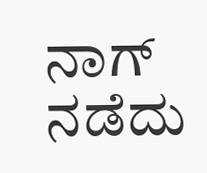ನಾಗ್ ನಡೆದು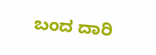ಬಂದ ದಾರಿ